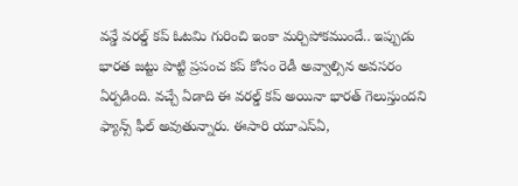వన్డే వరల్డ్ కప్ ఓటమి గురించి ఇంకా మర్చిపోకముందే.. ఇప్పుడు భారత జట్టు పొట్టి ప్రపంచ కప్ కోసం రెడీ అవ్వాల్సిన అవసరం ఏర్పడింది. వచ్చే ఏడాది ఈ వరల్డ్ కప్ అయినా భారత్ గెలుస్తుందని ఫ్యాన్స్ ఫీల్ అవుతున్నారు. ఈసారి యూఎస్ఏ,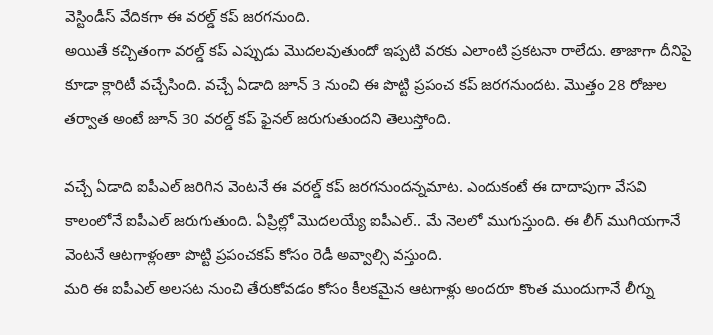వెస్టిండీస్ వేదికగా ఈ వరల్డ్ కప్ జరగనుంది.
అయితే కచ్చితంగా వరల్డ్ కప్ ఎప్పుడు మొదలవుతుందో ఇప్పటి వరకు ఎలాంటి ప్రకటనా రాలేదు. తాజాగా దీనిపై కూడా క్లారిటీ వచ్చేసింది. వచ్చే ఏడాది జూన్ 3 నుంచి ఈ పొట్టి ప్రపంచ కప్ జరగనుందట. మొత్తం 28 రోజుల తర్వాత అంటే జూన్ 30 వరల్డ్ కప్ ఫైనల్ జరుగుతుందని తెలుస్తోంది.

వచ్చే ఏడాది ఐపీఎల్ జరిగిన వెంటనే ఈ వరల్డ్ కప్ జరగనుందన్నమాట. ఎందుకంటే ఈ దాదాపుగా వేసవి కాలంలోనే ఐపీఎల్ జరుగుతుంది. ఏప్రిల్లో మొదలయ్యే ఐపీఎల్.. మే నెలలో ముగుస్తుంది. ఈ లీగ్ ముగియగానే వెంటనే ఆటగాళ్లంతా పొట్టి ప్రపంచకప్ కోసం రెడీ అవ్వాల్సి వస్తుంది.
మరి ఈ ఐపీఎల్ అలసట నుంచి తేరుకోవడం కోసం కీలకమైన ఆటగాళ్లు అందరూ కొంత ముందుగానే లీగ్ను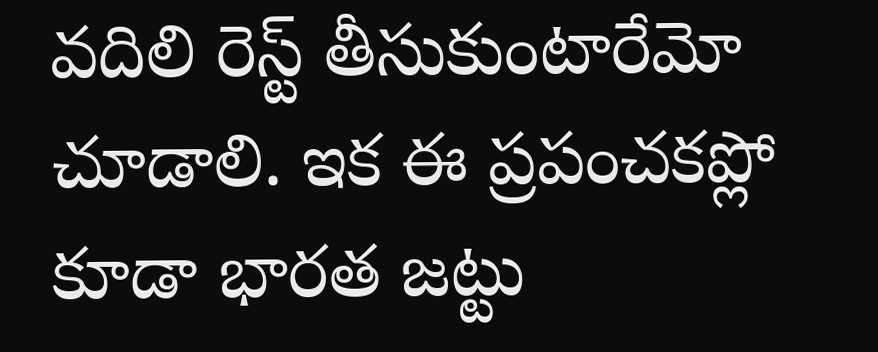వదిలి రెస్ట్ తీసుకుంటారేమో చూడాలి. ఇక ఈ ప్రపంచకప్లో కూడా భారత జట్టు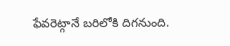ఫేవరెట్గానే బరిలోకి దిగనుంది.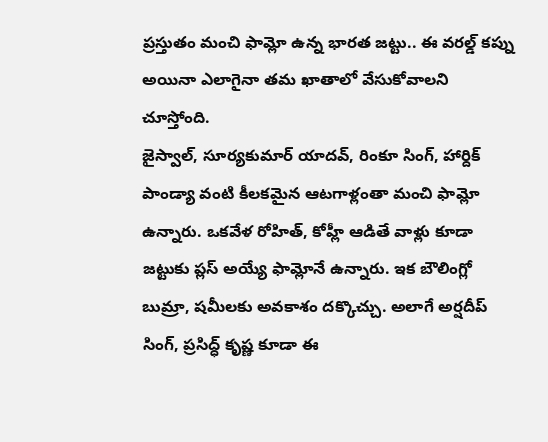ప్రస్తుతం మంచి ఫామ్లో ఉన్న భారత జట్టు.. ఈ వరల్డ్ కప్ను అయినా ఎలాగైనా తమ ఖాతాలో వేసుకోవాలని చూస్తోంది.
జైస్వాల్, సూర్యకుమార్ యాదవ్, రింకూ సింగ్, హార్దిక్ పాండ్యా వంటి కీలకమైన ఆటగాళ్లంతా మంచి ఫామ్లో ఉన్నారు. ఒకవేళ రోహిత్, కోహ్లీ ఆడితే వాళ్లు కూడా జట్టుకు ప్లస్ అయ్యే ఫామ్లోనే ఉన్నారు. ఇక బౌలింగ్లో బుమ్రా, షమీలకు అవకాశం దక్కొచ్చు. అలాగే అర్షదీప్ సింగ్, ప్రసిద్ధ్ కృష్ణ కూడా ఈ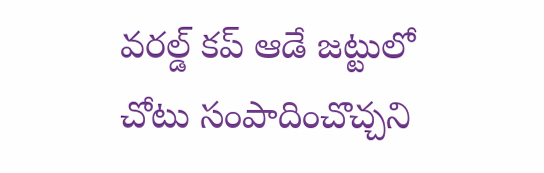వరల్డ్ కప్ ఆడే జట్టులో చోటు సంపాదించొచ్చని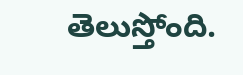తెలుస్తోంది.